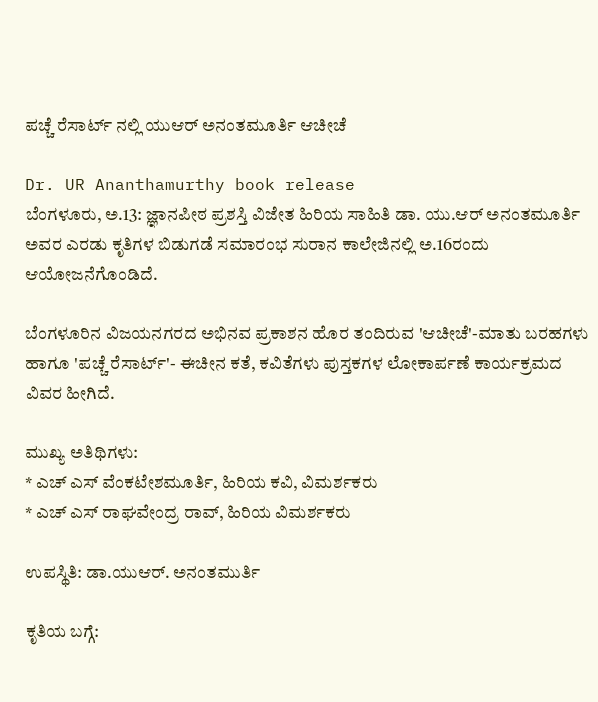ಪಚ್ಚೆ ರೆಸಾರ್ಟ್ ನಲ್ಲಿ ಯುಆರ್ ಅನಂತಮೂರ್ತಿ ಆಚೀಚೆ

Dr. UR Ananthamurthy book release
ಬೆಂಗಳೂರು, ಅ.13: ಜ್ಞಾನಪೀಠ ಪ್ರಶಸ್ತಿ ವಿಜೇತ ಹಿರಿಯ ಸಾಹಿತಿ ಡಾ. ಯು.ಆರ್ ಅನಂತಮೂರ್ತಿ ಅವರ ಎರಡು ಕೃತಿಗಳ ಬಿಡುಗಡೆ ಸಮಾರಂಭ ಸುರಾನ ಕಾಲೇಜಿನಲ್ಲಿ ಅ.16ರಂದು ಆಯೋಜನೆಗೊಂಡಿದೆ.

ಬೆಂಗಳೂರಿನ ವಿಜಯನಗರದ ಅಭಿನವ ಪ್ರಕಾಶನ ಹೊರ ತಂದಿರುವ 'ಆಚೀಚೆ'-ಮಾತು ಬರಹಗಳು ಹಾಗೂ 'ಪಚ್ಚೆ ರೆಸಾರ್ಟ್'- ಈಚೀನ ಕತೆ, ಕವಿತೆಗಳು ಪುಸ್ತಕಗಳ ಲೋಕಾರ್ಪಣೆ ಕಾರ್ಯಕ್ರಮದ ವಿವರ ಹೀಗಿದೆ.

ಮುಖ್ಯ ಅತಿಥಿಗಳು:
* ಎಚ್ ಎಸ್ ವೆಂಕಟೇಶಮೂರ್ತಿ, ಹಿರಿಯ ಕವಿ, ವಿಮರ್ಶಕರು
* ಎಚ್ ಎಸ್ ರಾಘವೇಂದ್ರ ರಾವ್, ಹಿರಿಯ ವಿಮರ್ಶಕರು

ಉಪಸ್ಥಿತಿ: ಡಾ.ಯುಆರ್. ಅನಂತಮುರ್ತಿ

ಕೃತಿಯ ಬಗ್ಗೆ: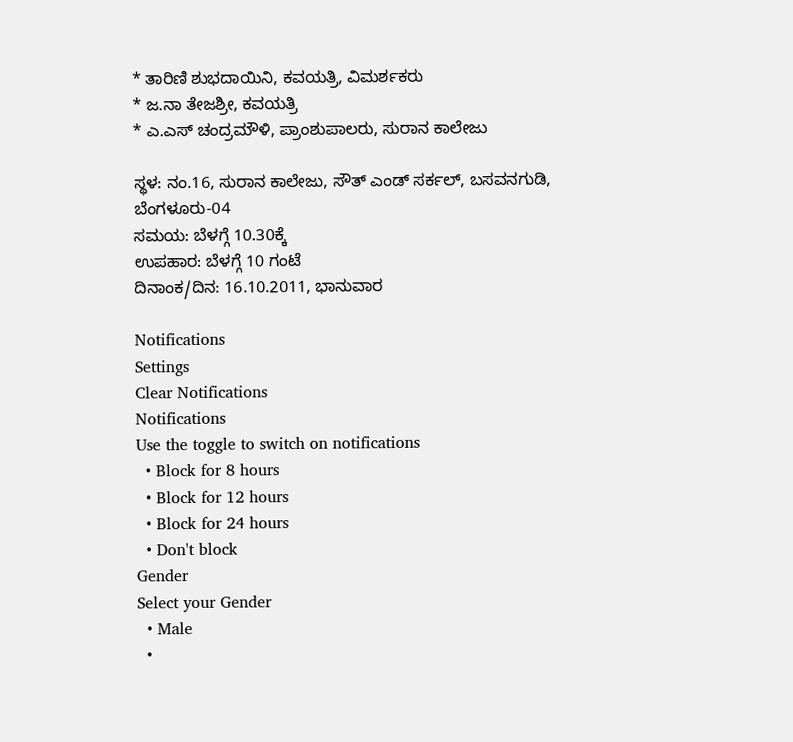* ತಾರಿಣಿ ಶುಭದಾಯಿನಿ, ಕವಯತ್ರಿ, ವಿಮರ್ಶಕರು
* ಜ.ನಾ ತೇಜಶ್ರೀ, ಕವಯತ್ರಿ
* ಎ.ಎಸ್ ಚಂದ್ರಮೌಳಿ, ಪ್ರಾಂಶುಪಾಲರು, ಸುರಾನ ಕಾಲೇಜು

ಸ್ಥಳ: ನಂ.16, ಸುರಾನ ಕಾಲೇಜು, ಸೌತ್ ಎಂಡ್ ಸರ್ಕಲ್, ಬಸವನಗುಡಿ, ಬೆಂಗಳೂರು-04
ಸಮಯ: ಬೆಳಗ್ಗೆ 10.30ಕ್ಕೆ
ಉಪಹಾರ: ಬೆಳಗ್ಗೆ 10 ಗಂಟೆ
ದಿನಾಂಕ/ದಿನ: 16.10.2011, ಭಾನುವಾರ

Notifications
Settings
Clear Notifications
Notifications
Use the toggle to switch on notifications
  • Block for 8 hours
  • Block for 12 hours
  • Block for 24 hours
  • Don't block
Gender
Select your Gender
  • Male
  •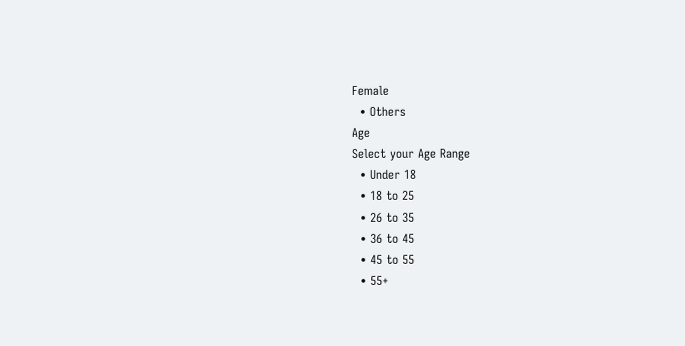Female
  • Others
Age
Select your Age Range
  • Under 18
  • 18 to 25
  • 26 to 35
  • 36 to 45
  • 45 to 55
  • 55+